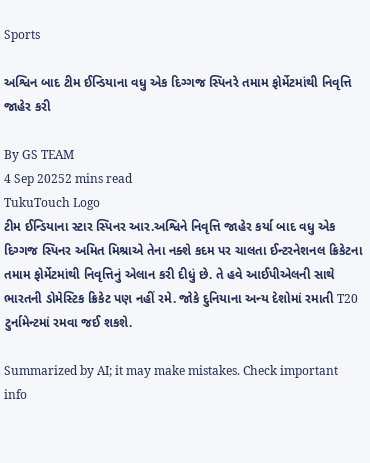Sports

અશ્વિન બાદ ટીમ ઈન્ડિયાના વધુ એક દિગ્ગજ સ્પિનરે તમામ ફોર્મેટમાંથી નિવૃત્તિ જાહેર કરી

By GS TEAM
4 Sep 20252 mins read
TukuTouch Logo
ટીમ ઈન્ડિયાના સ્ટાર સ્પિનર આર.અશ્વિને નિવૃત્તિ જાહેર કર્યા બાદ વધુ એક દિગ્ગજ સ્પિનર અમિત મિશ્રાએ તેના નક્શે કદમ પર ચાલતા ઈન્ટરનેશનલ ક્રિકેટના તમામ ફોર્મેટમાંથી નિવૃત્તિનું એલાન કરી દીધું છે. તે હવે આઈપીએલની સાથે ભારતની ડોમેસ્ટિક ક્રિકેટ પણ નહીં રમે. જોકે દુનિયાના અન્ય દેશોમાં રમાતી T20 ટુર્નામેન્ટમાં રમવા જઈ શકશે.

Summarized by AI; it may make mistakes. Check important info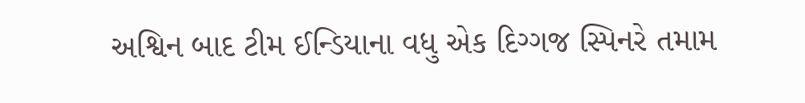અશ્વિન બાદ ટીમ ઈન્ડિયાના વધુ એક દિગ્ગજ સ્પિનરે તમામ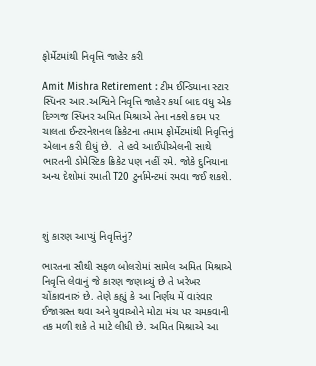ફોર્મેટમાંથી નિવૃત્તિ જાહેર કરી

Amit Mishra Retirement : ટીમ ઈન્ડિયાના સ્ટાર સ્પિનર આર.અશ્વિને નિવૃત્તિ જાહેર કર્યા બાદ વધુ એક દિગ્ગજ સ્પિનર અમિત મિશ્રાએ તેના નક્શે કદમ પર ચાલતા ઈન્ટરનેશનલ ક્રિકેટના તમામ ફોર્મેટમાંથી નિવૃત્તિનું એલાન કરી દીધું છે.  તે હવે આઈપીએલની સાથે ભારતની ડોમેસ્ટિક ક્રિકેટ પણ નહીં રમે. જોકે દુનિયાના અન્ય દેશોમાં રમાતી T20 ટુર્નામેન્ટમાં રમવા જઈ શકશે.



શું કારણ આપ્યું નિવૃત્તિનું?

ભારતના સૌથી સફળ બોલરોમાં સામેલ અમિત મિશ્રાએ નિવૃત્તિ લેવાનું જે કારણ જણાવ્યું છે તે ખરેખર ચોંકાવનારું છે. તેણે કહ્યું કે આ નિર્ણય મેં વારંવાર ઈજાગ્રસ્ત થવા અને યુવાઓને મોટા મંચ પર ચમકવાની તક મળી શકે તે માટે લીધી છે. અમિત મિશ્રાએ આ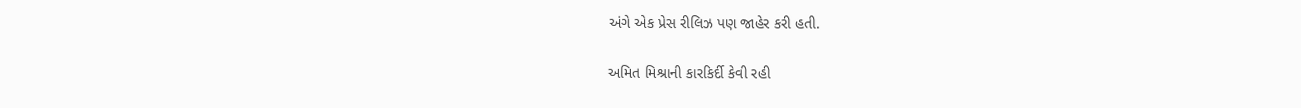અંગે એક પ્રેસ રીલિઝ પણ જાહેર કરી હતી.

અમિત મિશ્રાની કારકિર્દી કેવી રહી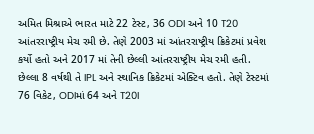અમિત મિશ્રાએ ભારત માટે 22 ટેસ્ટ, 36 ODI અને 10 T20 આંતરરાષ્ટ્રીય મેચ રમી છે. તેણે 2003 માં આંતરરાષ્ટ્રીય ક્રિકેટમાં પ્રવેશ કર્યો હતો અને 2017 માં તેની છેલ્લી આંતરરાષ્ટ્રીય મેચ રમી હતી. છેલ્લા 8 વર્ષથી તે IPL અને સ્થાનિક ક્રિકેટમાં એક્ટિવ હતો. તેણે ટેસ્ટમાં 76 વિકેટ, ODIમાં 64 અને T20I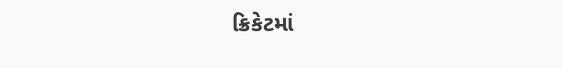ક્રિકેટમાં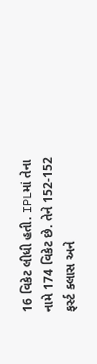16 વિકેટ લીધી હતી. IPLમાં તેના નામે 174 વિકેટ છે. તેને 152-152 ફર્સ્ટ ક્લાસ અને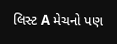લિસ્ટ A મેચનો પણ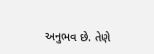અનુભવ છે. તેણે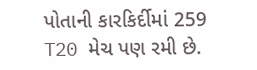પોતાની કારકિર્દીમાં 259 T20 મેચ પણ રમી છે.